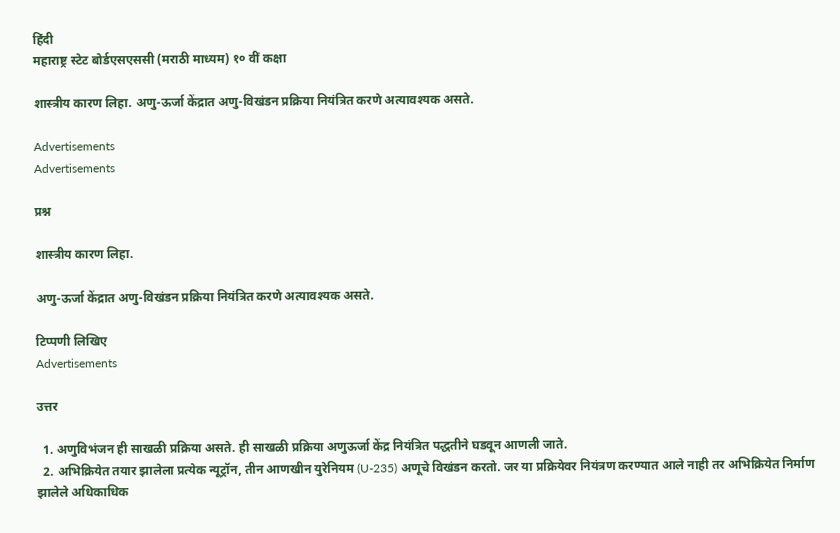हिंदी
महाराष्ट्र स्टेट बोर्डएसएससी (मराठी माध्यम) १० वीं कक्षा

शास्त्रीय कारण लिहा. अणु-ऊर्जा केंद्रात अणु-विखंडन प्रक्रिया नियंत्रित करणे अत्यावश्यक असते.

Advertisements
Advertisements

प्रश्न

शास्त्रीय कारण लिहा.

अणु-ऊर्जा केंद्रात अणु-विखंडन प्रक्रिया नियंत्रित करणे अत्यावश्यक असते.

टिप्पणी लिखिए
Advertisements

उत्तर

  1. अणुविभंजन ही साखळी प्रक्रिया असते. ही साखळी प्रक्रिया अणुऊर्जा केंद्र नियंत्रित पद्धतीने घडवून आणली जाते.
  2. अभिक्रियेत तयार झालेला प्रत्येक न्यूट्रॉन, तीन आणखीन युरेनियम (U-235) अणूचे विखंडन करतो. जर या प्रक्रियेवर नियंत्रण करण्यात आले नाही तर अभिक्रियेत निर्माण झालेले अधिकाधिक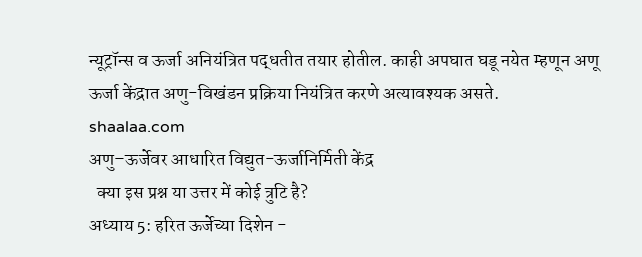न्यूट्रॉन्स व ऊर्जा अनियंत्रित पद्धतीत तयार होतील. काही अपघात घडू नयेत म्हणून अणू ऊर्जा केंद्रात अणु-विखंडन प्रक्रिया नियंत्रित करणे अत्यावश्यक असते.
shaalaa.com
अणु–ऊर्जेवर आधारित विद्युत-ऊर्जानिर्मिती केंद्र
  क्या इस प्रश्न या उत्तर में कोई त्रुटि है?
अध्याय 5: हरित ऊर्जेच्या दिशेन -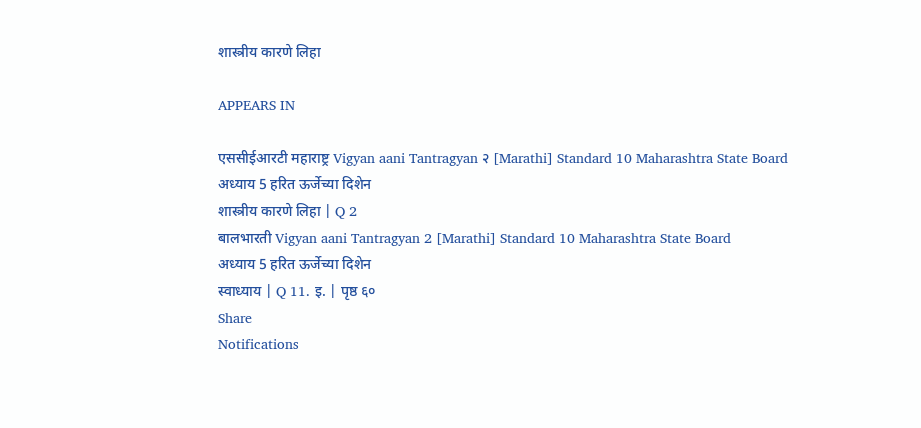शास्त्रीय कारणे लिहा

APPEARS IN

एससीईआरटी महाराष्ट्र Vigyan aani Tantragyan २ [Marathi] Standard 10 Maharashtra State Board
अध्याय 5 हरित ऊर्जेच्या दिशेन
शास्त्रीय कारणे लिहा | Q 2
बालभारती Vigyan aani Tantragyan 2 [Marathi] Standard 10 Maharashtra State Board
अध्याय 5 हरित ऊर्जेच्या दिशेन
स्वाध्याय | Q 11. इ. | पृष्ठ ६०
Share
Notifications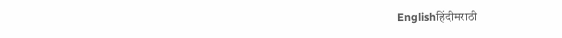Englishहिंदीमराठी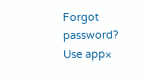Forgot password?
Use app×